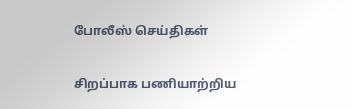போலீஸ் செய்திகள்

சிறப்பாக பணியாற்றிய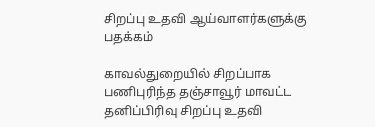சிறப்பு உதவி ஆய்வாளர்களுக்கு பதக்கம்

காவல்துறையில் சிறப்பாக பணிபுரிந்த தஞ்சாவூர் மாவட்ட தனிப்பிரிவு சிறப்பு உதவி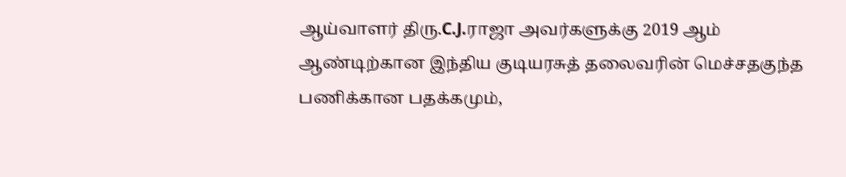ஆய்வாளர் திரு.C.J.ராஜா அவர்களுக்கு 2019 ஆம் ஆண்டிற்கான இந்திய குடியரசுத் தலைவரின் மெச்சதகுந்த பணிக்கான பதக்கமும்,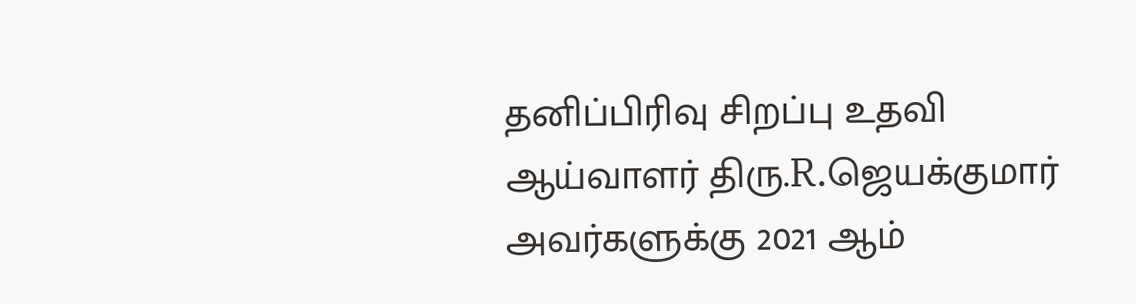தனிப்பிரிவு சிறப்பு உதவி ஆய்வாளர் திரு.R.ஜெயக்குமார் அவர்களுக்கு 2021 ஆம்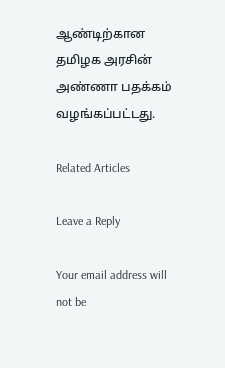ஆண்டிற்கான தமிழக அரசின் அண்ணா பதக்கம் வழங்கப்பட்டது.

Related Articles

Leave a Reply

Your email address will not be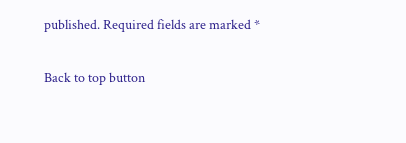published. Required fields are marked *

Back to top button